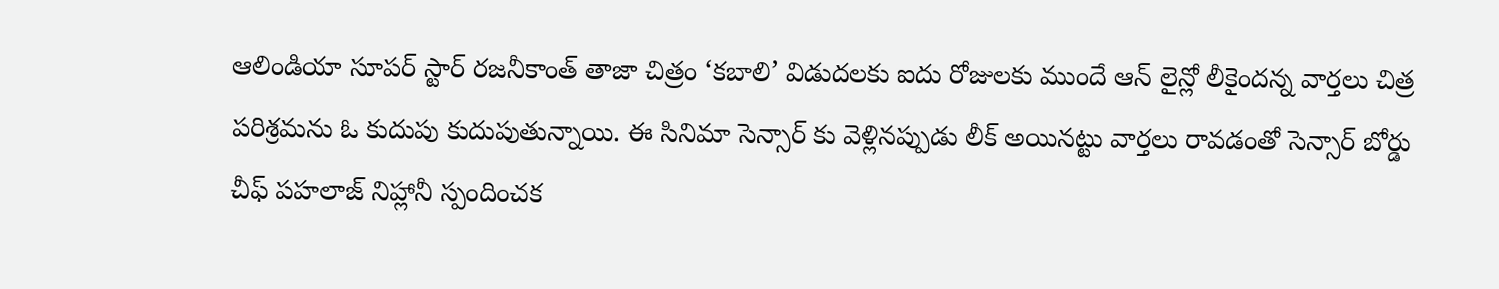ఆలిండియా సూపర్ స్టార్ రజనీకాంత్ తాజా చిత్రం ‘కబాలి’ విడుదలకు ఐదు రోజులకు ముందే ఆన్ లైన్లో లీకైందన్న వార్తలు చిత్ర పరిశ్రమను ఓ కుదుపు కుదుపుతున్నాయి. ఈ సినిమా సెన్సార్ కు వెళ్లినప్పుడు లీక్ అయినట్టు వార్తలు రావడంతో సెన్సార్ బోర్డు చీఫ్ పహలాజ్ నిహ్లానీ స్పందించక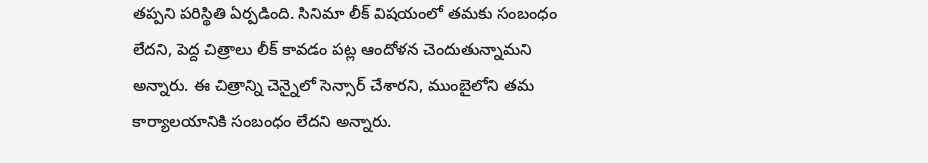తప్పని పరిస్థితి ఏర్పడింది. సినిమా లీక్ విషయంలో తమకు సంబంధం లేదని, పెద్ద చిత్రాలు లీక్ కావడం పట్ల ఆందోళన చెందుతున్నామని అన్నారు. ఈ చిత్రాన్ని చెన్నైలో సెన్సార్ చేశారని, ముంబైలోని తమ కార్యాలయానికి సంబంధం లేదని అన్నారు.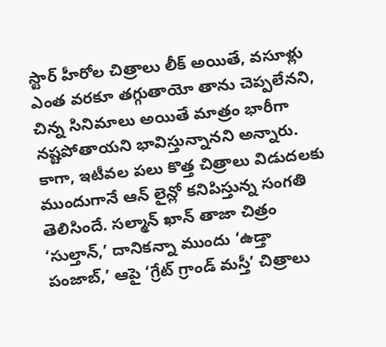స్టార్ హీరోల చిత్రాలు లీక్ అయితే, వసూళ్లు ఎంత వరకూ తగ్గుతాయో తాను చెప్పలేనని, చిన్న సినిమాలు అయితే మాత్రం భారీగా నష్టపోతాయని భావిస్తున్నానని అన్నారు. కాగా, ఇటీవల పలు కొత్త చిత్రాలు విడుదలకు ముందుగానే ఆన్ లైన్లో కనిపిస్తున్న సంగతి తెలిసిందే. సల్మాన్ ఖాన్ తాజా చిత్రం ‘సుల్తాన్,’ దానికన్నా ముందు ‘ఉడ్తా పంజాబ్,’ ఆపై ‘గ్రేట్ గ్రాండ్ మస్తీ’ చిత్రాలు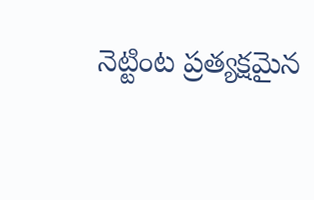నెట్టింట ప్రత్యక్షమైన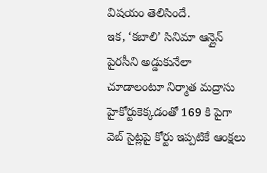విషయం తెలిసిందే.
ఇక, ‘కబాలి’ సినిమా ఆన్లైన్ పైరసీని అడ్డుకునేలా చూడాలంటూ నిర్మాత మద్రాసు హైకోర్టుకెక్కడంతో 169 కి పైగా వెబ్ సైట్లపై కోర్టు ఇప్పటికే ఆంక్షలు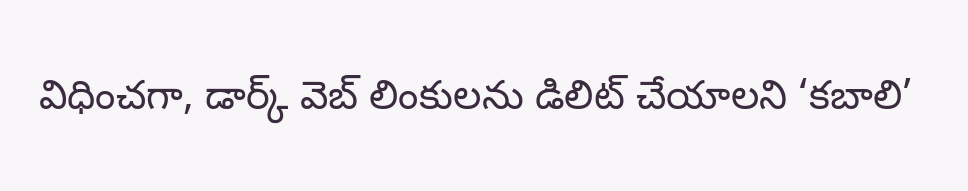విధించగా, డార్క్ వెబ్ లింకులను డిలిట్ చేయాలని ‘కబాలి’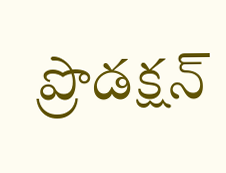ప్రొడక్షన్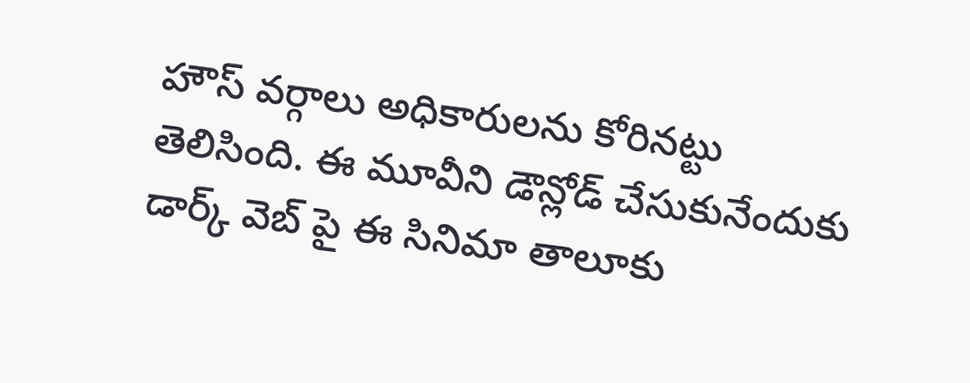హౌస్ వర్గాలు అధికారులను కోరినట్టు తెలిసింది. ఈ మూవీని డౌన్లోడ్ చేసుకునేందుకు డార్క్ వెబ్ పై ఈ సినిమా తాలూకు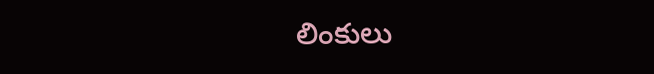లింకులు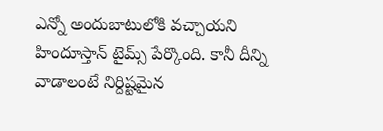ఎన్నో అందుబాటులోకి వచ్చాయని హిందూస్తాన్ టైమ్స్ పేర్కొంది. కానీ దీన్ని వాడాలంటే నిర్దిష్టమైన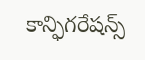కాన్ఫిగరేషన్స్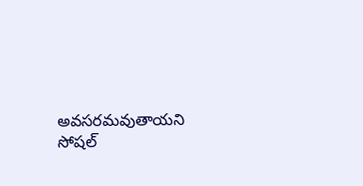అవసరమవుతాయని సోషల్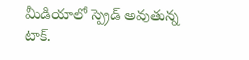మీడియాలో స్ప్రెడ్ అవుతున్న టాక్.